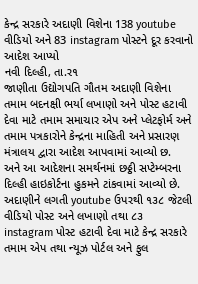કેન્દ્ર સરકારે અદાણી વિશેના 138 youtube વીડિયો અને 83 instagram પોસ્ટને દૂર કરવાનો આદેશ આપ્યો
નવી દિલ્હી, તા.ર૧
જાણીતા ઉદ્યોગપતિ ગૌતમ અદાણી વિશેના તમામ બદનક્ષી ભર્યા લખાણો અને પોસ્ટ હટાવી દેવા માટે તમામ સમાચાર એપ અને પ્લેટફોર્મ અને તમામ પત્રકારોને કેન્દ્રના માહિતી અને પ્રસારણ મંત્રાલય દ્વારા આદેશ આપવામાં આવ્યો છ.
અને આ આદેશના સમર્થનમાં છઠ્ઠી સપ્ટેમ્બરના દિલ્હી હાઇકોર્ટના હુકમને ટાંકવામાં આવ્યો છે. અદાણીને લગતી youtube ઉપરથી ૧૩૮ જેટલી વીડિયો પોસ્ટ અને લખાણો તથા ૮૩ instagram પોસ્ટ હટાવી દેવા માટે કેન્દ્ર સરકારે તમામ એપ તથા ન્યૂઝ પોર્ટલ અને ફુલ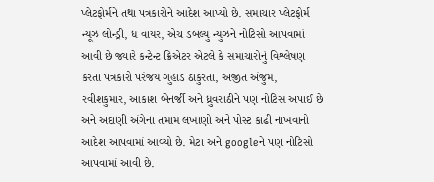પ્લેટફોર્મને તથા પત્રકારોને આદેશ આપ્યો છે. સમાચાર પ્લેટફોર્મ ન્યૂઝ લોન્ડ્રી, ધ વાયર, એચ ડબલ્યુ ન્યુઝને નોટિસો આપવામાં આવી છે જ્યારે કન્ટેન્ટ ક્રિએટર એટલે કે સમાચારોનું વિશ્લેષણ કરતા પત્રકારો પરંજય ગુહાડ ઠાકુરતા, અજીત અંજુમ, રવીશકુમાર, આકાશ બેનર્જી અને ધ્રુવરાઠીને પણ નોટિસ અપાઈ છે અને અદાણી અંગેના તમામ લખાણો અને પોસ્ટ કાઢી નાખવાનો આદેશ આપવામાં આવ્યો છે. મેટા અને googleને પણ નોટિસો આપવામાં આવી છે.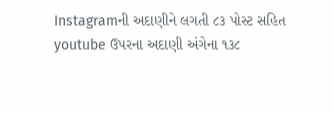Instagramની અદાણીને લગતી ૮૩ પોસ્ટ સહિત youtube ઉપરના અદાણી અંગેના ૧૩૮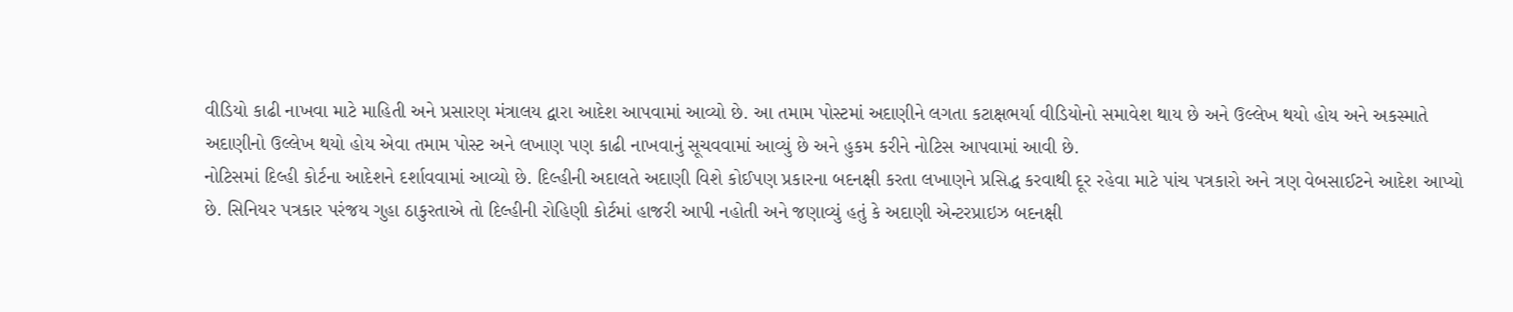વીડિયો કાઢી નાખવા માટે માહિતી અને પ્રસારણ મંત્રાલય દ્વારા આદેશ આપવામાં આવ્યો છે. આ તમામ પોસ્ટમાં અદાણીને લગતા કટાક્ષભર્યા વીડિયોનો સમાવેશ થાય છે અને ઉલ્લેખ થયો હોય અને અકસ્માતે અદાણીનો ઉલ્લેખ થયો હોય એવા તમામ પોસ્ટ અને લખાણ પણ કાઢી નાખવાનું સૂચવવામાં આવ્યું છે અને હુકમ કરીને નોટિસ આપવામાં આવી છે.
નોટિસમાં દિલ્હી કોર્ટના આદેશને દર્શાવવામાં આવ્યો છે. દિલ્હીની અદાલતે અદાણી વિશે કોઈપણ પ્રકારના બદનક્ષી કરતા લખાણને પ્રસિદ્ધ કરવાથી દૂર રહેવા માટે પાંચ પત્રકારો અને ત્રણ વેબસાઈટને આદેશ આપ્યો છે. સિનિયર પત્રકાર પરંજય ગુહા ઠાકુરતાએ તો દિલ્હીની રોહિણી કોર્ટમાં હાજરી આપી નહોતી અને જણાવ્યું હતું કે અદાણી એન્ટરપ્રાઇઝ બદનક્ષી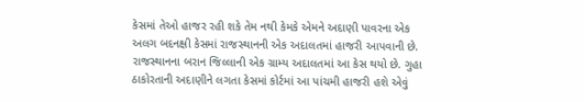કેસમાં તેઓ હાજર રહી શકે તેમ નથી કેમકે એમને અદાણી પાવરના એક અલગ બદનક્ષી કેસમાં રાજસ્થાનની એક અદાલતમાં હાજરી આપવાની છે. રાજસ્થાનના બરાન જિલ્લાની એક ગ્રામ્ય અદાલતમાં આ કેસ થયો છે. ગુહા ઠાકોરતાની અદાણીને લગતા કેસમાં કોર્ટમાં આ પાંચમી હાજરી હશે એવું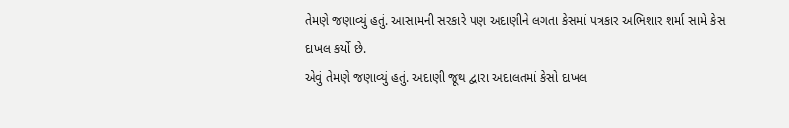તેમણે જણાવ્યું હતું. આસામની સરકારે પણ અદાણીને લગતા કેસમાં પત્રકાર અભિશાર શર્મા સામે કેસ દાખલ કર્યો છે.
એવું તેમણે જણાવ્યું હતું. અદાણી જૂથ દ્વારા અદાલતમાં કેસો દાખલ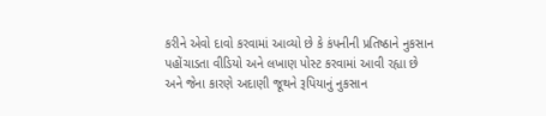કરીને એવો દાવો કરવામાં આવ્યો છે કે કંપનીની પ્રતિષ્ઠાને નુકસાન પહોંચાડતા વીડિયો અને લખાણ પોસ્ટ કરવામાં આવી રહ્યા છે અને જેના કારણે અદાણી જૂથને રૂપિયાનું નુકસાન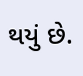થયું છે.